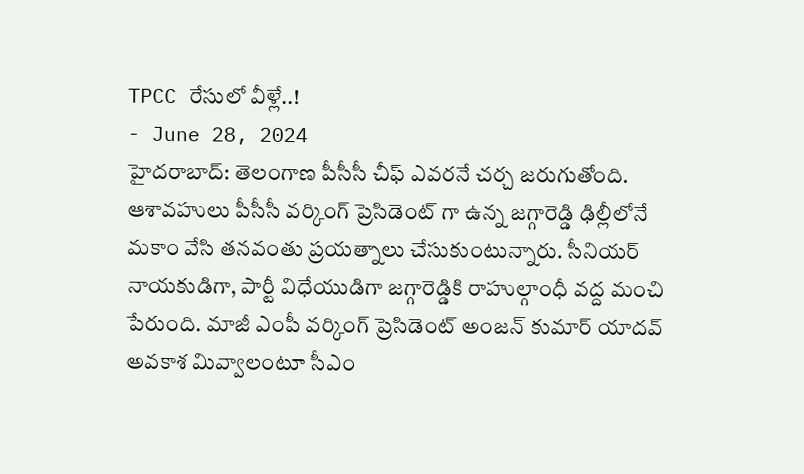TPCC రేసులో వీళ్లే..!
- June 28, 2024
హైదరాబాద్: తెలంగాణ పీసీసీ చీఫ్ ఎవరనే చర్చ జరుగుతోంది. ఆశావహులు పీసీసీ వర్కింగ్ ప్రెసిడెంట్ గా ఉన్న జగ్గారెడ్డి ఢిల్లీలోనే మకాం వేసి తనవంతు ప్రయత్నాలు చేసుకుంటున్నారు. సీనియర్ నాయకుడిగా, పార్టీ విధేయుడిగా జగ్గారెడ్డికి రాహుల్గాంధీ వద్ద మంచి పేరుంది. మాజీ ఎంపీ వర్కింగ్ ప్రెసిడెంట్ అంజన్ కుమార్ యాదవ్ అవకాశ మివ్వాలంటూ సీఎం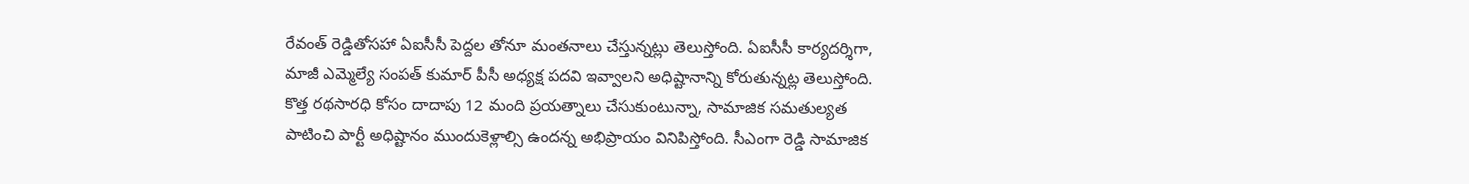రేవంత్ రెడ్డితోసహా ఏఐసీసీ పెద్దల తోనూ మంతనాలు చేస్తున్నట్లు తెలుస్తోంది. ఏఐసీసీ కార్యదర్శిగా, మాజీ ఎమ్మెల్యే సంపత్ కుమార్ పీసీ అధ్యక్ష పదవి ఇవ్వాలని అధిష్టానాన్ని కోరుతున్నట్ల తెలుస్తోంది. కొత్త రథసారధి కోసం దాదాపు 12 మంది ప్రయత్నాలు చేసుకుంటున్నా, సామాజిక సమతుల్యత పాటించి పార్టీ అధిష్టానం ముందుకెళ్లాల్సి ఉందన్న అభిప్రాయం వినిపిస్తోంది. సీఎంగా రెడ్డి సామాజిక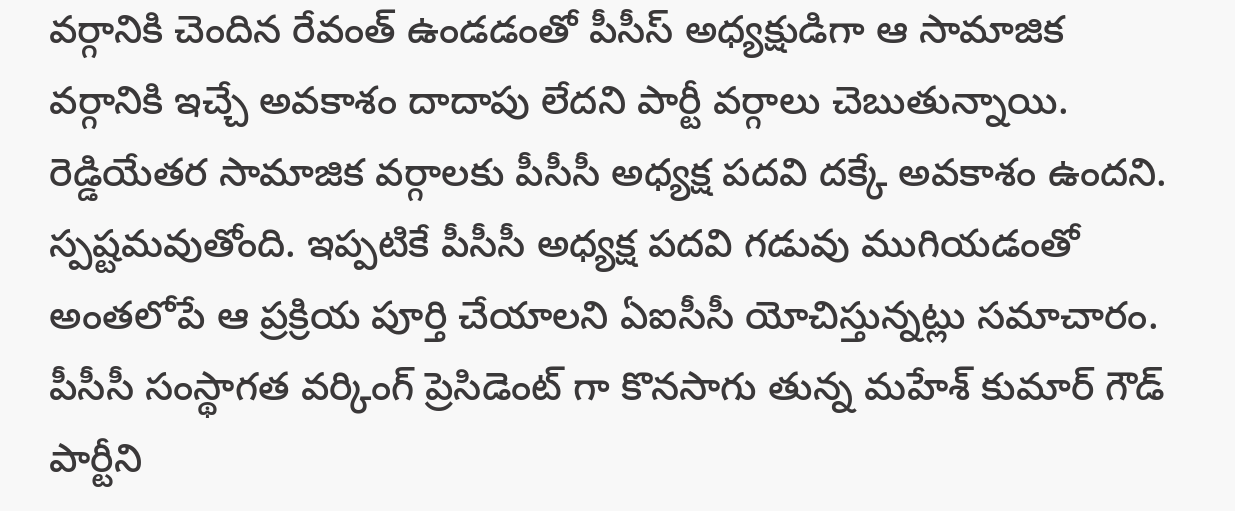వర్గానికి చెందిన రేవంత్ ఉండడంతో పీసీస్ అధ్యక్షుడిగా ఆ సామాజిక వర్గానికి ఇచ్చే అవకాశం దాదాపు లేదని పార్టీ వర్గాలు చెబుతున్నాయి. రెడ్డియేతర సామాజిక వర్గాలకు పీసీసీ అధ్యక్ష పదవి దక్కే అవకాశం ఉందని. స్పష్టమవుతోంది. ఇప్పటికే పీసీసీ అధ్యక్ష పదవి గడువు ముగియడంతో అంతలోపే ఆ ప్రక్రియ పూర్తి చేయాలని ఏఐసీసీ యోచిస్తున్నట్లు సమాచారం. పీసీసీ సంస్థాగత వర్కింగ్ ప్రెసిడెంట్ గా కొనసాగు తున్న మహేశ్ కుమార్ గౌడ్ పార్టీని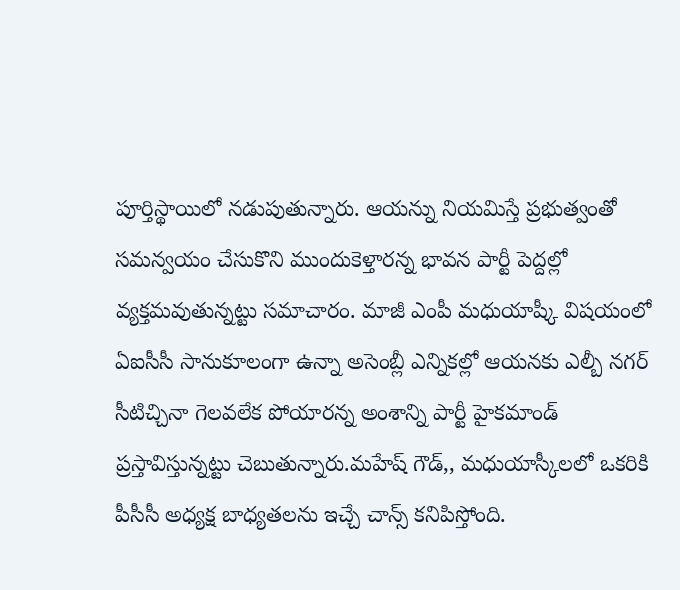పూర్తిస్థాయిలో నడుపుతున్నారు. ఆయన్ను నియమిస్తే ప్రభుత్వంతో సమన్వయం చేసుకొని ముందుకెళ్తారన్న భావన పార్టీ పెద్దల్లో వ్యక్తమవుతున్నట్టు సమాచారం. మాజీ ఎంపీ మధుయాష్కీ విషయంలో ఏఐసీసీ సానుకూలంగా ఉన్నా అసెంబ్లీ ఎన్నికల్లో ఆయనకు ఎల్బీ నగర్ సీటిచ్చినా గెలవలేక పోయారన్న అంశాన్ని పార్టీ హైకమాండ్ ప్రస్తావిస్తున్నట్టు చెబుతున్నారు.మహేష్ గౌడ్,, మధుయాస్కీలలో ఒకరికి పీసీసీ అధ్యక్ష బాధ్యతలను ఇచ్చే చాన్స్ కనిపిస్తోంది.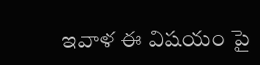ఇవాళ ఈ విషయం పై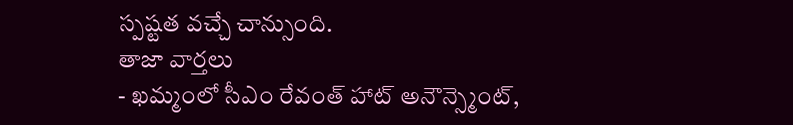స్పష్టత వచ్చే చాన్సుంది.
తాజా వార్తలు
- ఖమ్మంలో సీఎం రేవంత్ హాట్ అనౌన్స్మెంట్,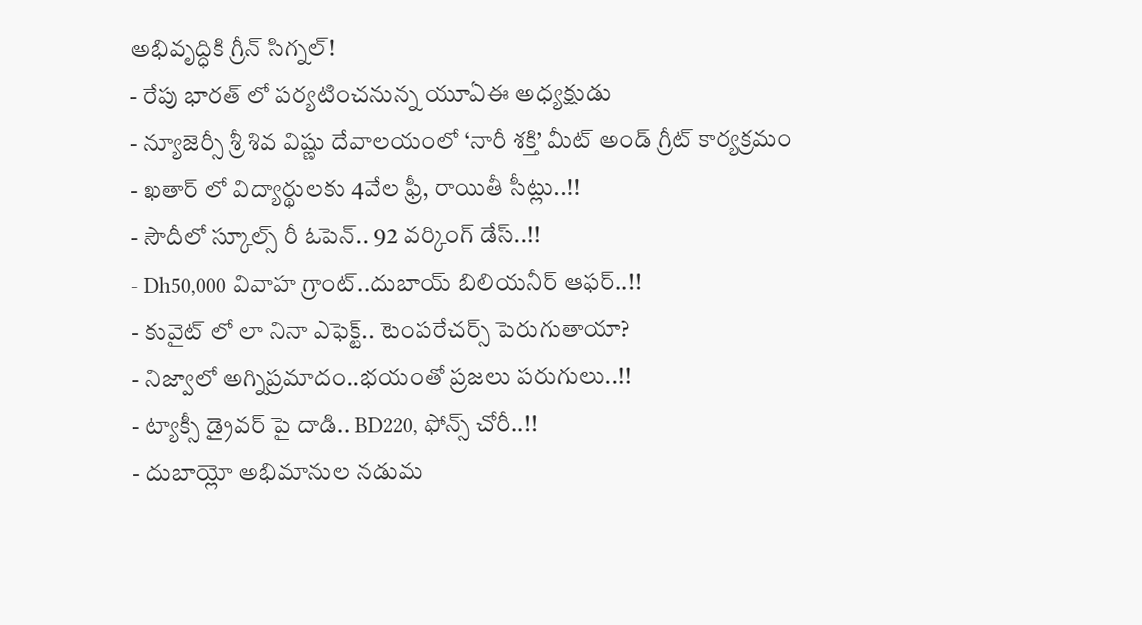అభివృద్ధికి గ్రీన్ సిగ్నల్!
- రేపు భారత్ లో పర్యటించనున్న యూఏఈ అధ్యక్షుడు
- న్యూజెర్సీ శ్రీ శివ విష్ణు దేవాలయంలో ‘నారీ శక్తి’ మీట్ అండ్ గ్రీట్ కార్యక్రమం
- ఖతార్ లో విద్యార్థులకు 4వేల ఫ్రీ, రాయితీ సీట్లు..!!
- సౌదీలో స్కూల్స్ రీ ఓపెన్.. 92 వర్కింగ్ డేస్..!!
- Dh50,000 వివాహ గ్రాంట్..దుబాయ్ బిలియనీర్ ఆఫర్..!!
- కువైట్ లో లా నినా ఎఫెక్ట్.. టెంపరేచర్స్ పెరుగుతాయా?
- నిజ్వాలో అగ్నిప్రమాదం..భయంతో ప్రజలు పరుగులు..!!
- ట్యాక్సీ డ్రైవర్ పై దాడి.. BD220, ఫోన్స్ చోరీ..!!
- దుబాయ్లో అభిమానుల నడుమ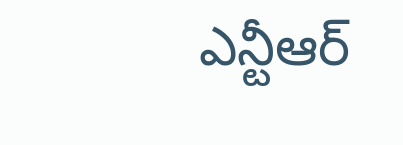ఎన్టీఆర్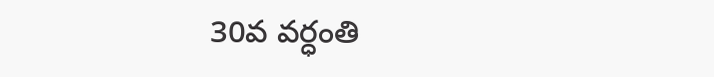30వ వర్ధంతి